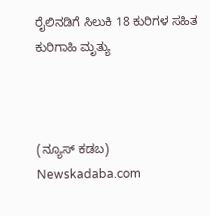ರೈಲಿನಡಿಗೆ ಸಿಲುಕಿ 18 ಕುರಿಗಳ ಸಹಿತ ಕುರಿಗಾಹಿ ಮೃತ್ಯು



(ನ್ಯೂಸ್ ಕಡಬ) Newskadaba.com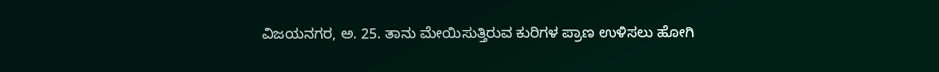ವಿಜಯನಗರ, ಅ. 25. ತಾನು ಮೇಯಿಸುತ್ತಿರುವ ಕುರಿಗಳ ಪ್ರಾಣ ಉಳಿಸಲು ಹೋಗಿ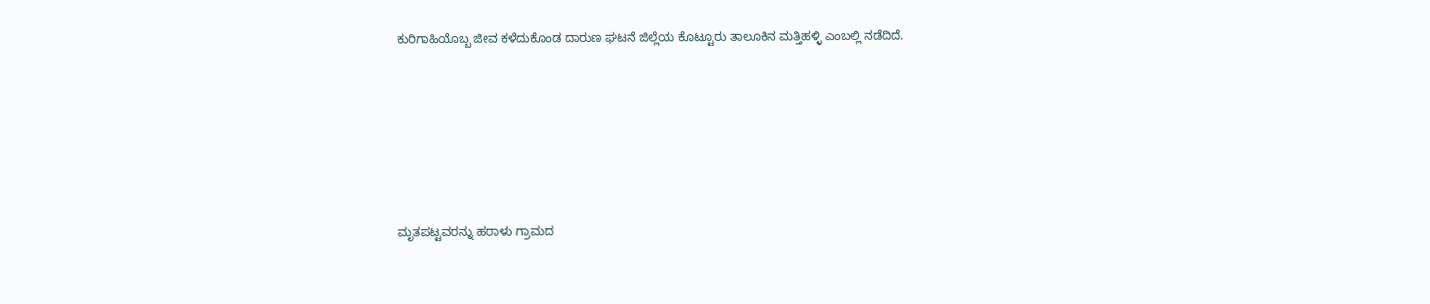ಕುರಿಗಾಹಿಯೊಬ್ಬ ಜೀವ ಕಳೆದುಕೊಂಡ ದಾರುಣ ಘಟನೆ ಜಿಲ್ಲೆಯ ಕೊಟ್ಟೂರು ತಾಲೂಕಿನ ಮತ್ತಿಹಳ್ಳಿ ಎಂಬಲ್ಲಿ ನಡೆದಿದೆ.







ಮೃತಪಟ್ಟವರನ್ನು ಹರಾಳು ಗ್ರಾಮದ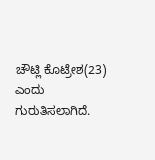ಚೌಟ್ಲಿ ಕೊಟ್ರೇಶ(23) ಎಂದು ಗುರುತಿಸಲಾಗಿದೆ.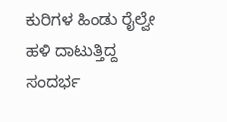ಕುರಿಗಳ ಹಿಂಡು ರೈಲ್ವೇ ಹಳಿ ದಾಟುತ್ತಿದ್ದ ಸಂದರ್ಭ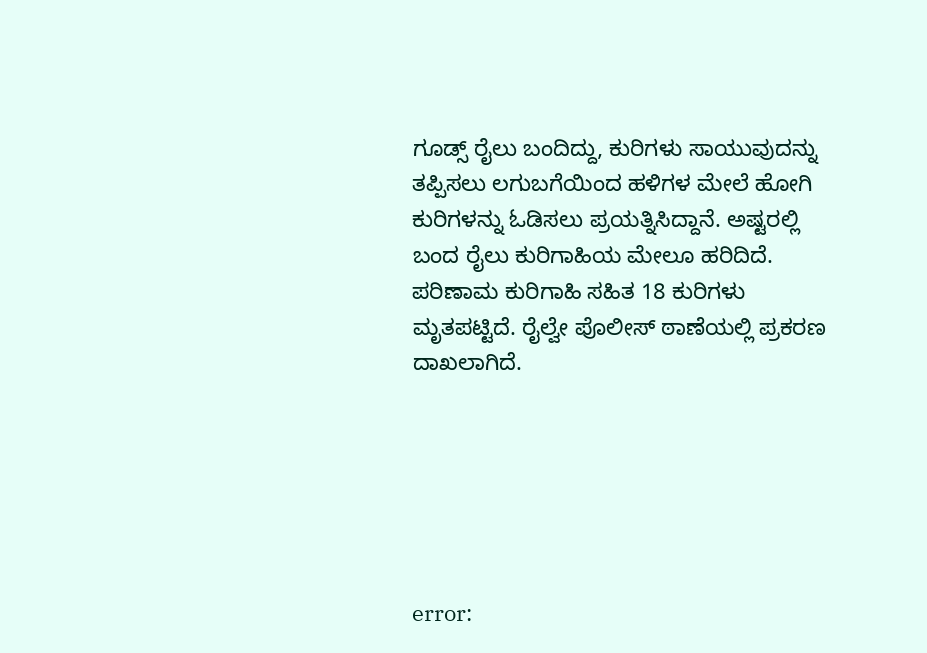ಗೂಡ್ಸ್ ರೈಲು ಬಂದಿದ್ದು, ಕುರಿಗಳು ಸಾಯುವುದನ್ನು ತಪ್ಪಿಸಲು ಲಗುಬಗೆಯಿಂದ ಹಳಿಗಳ ಮೇಲೆ ಹೋಗಿ ಕುರಿಗಳನ್ನು ಓಡಿಸಲು ಪ್ರಯತ್ನಿಸಿದ್ದಾನೆ. ಅಷ್ಟರಲ್ಲಿ ಬಂದ ರೈಲು ಕುರಿಗಾಹಿಯ ಮೇಲೂ ಹರಿದಿದೆ. ಪರಿಣಾಮ ಕುರಿಗಾಹಿ ಸಹಿತ 18 ಕುರಿಗಳು ಮೃತಪಟ್ಟಿದೆ. ರೈಲ್ವೇ ಪೊಲೀಸ್ ಠಾಣೆಯಲ್ಲಿ ಪ್ರಕರಣ ದಾಖಲಾಗಿದೆ.






error: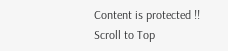Content is protected !!
Scroll to Top